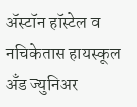अ‍ॅस्टॉन हॉस्टेल व नचिकेतास हायस्कूल अँड ज्युनिअर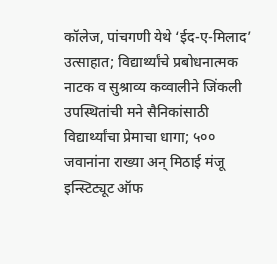कॉलेज, पांचगणी येथे ‘ईद-ए-मिलाद’ उत्साहात; विद्यार्थ्यांचे प्रबोधनात्मक नाटक व सुश्राव्य कव्वालीने जिंकली उपस्थितांची मने सैनिकांसाठी विद्यार्थ्यांचा प्रेमाचा धागा; ५०० जवानांना राख्या अन् मिठाई मंजू इन्स्टिट्यूट ऑफ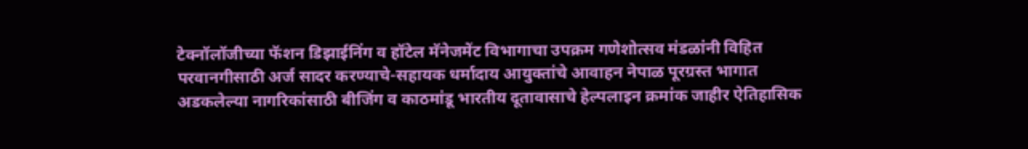टेक्नॉलॉजीच्या फॅशन डिझाईनिंग व हॉटेल मॅनेजमेंट विभागाचा उपक्रम गणेशोत्सव मंडळांनी विहित परवानगीसाठी अर्ज सादर करण्याचे-सहायक धर्मादाय आयुक्तांचे आवाहन नेपाळ पूरग्रस्त भागात अडकलेल्या नागरिकांसाठी बीजिंग व काठमांडू भारतीय दूतावासाचे हेल्पलाइन क्रमांक जाहीर ऐतिहासिक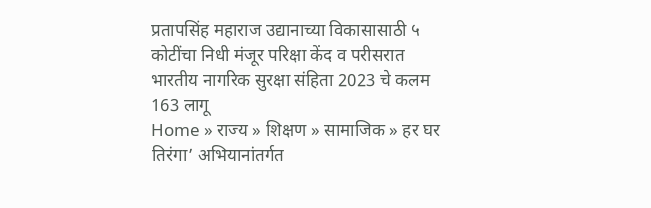प्रतापसिंह महाराज उद्यानाच्या विकासासाठी ५ कोटींचा निधी मंजूर परिक्षा केंद व परीसरात भारतीय नागरिक सुरक्षा संहिता 2023 चे कलम 163 लागू
Home » राज्य » शिक्षण » सामाजिक » हर घर तिरंगा’ अभियानांतर्गत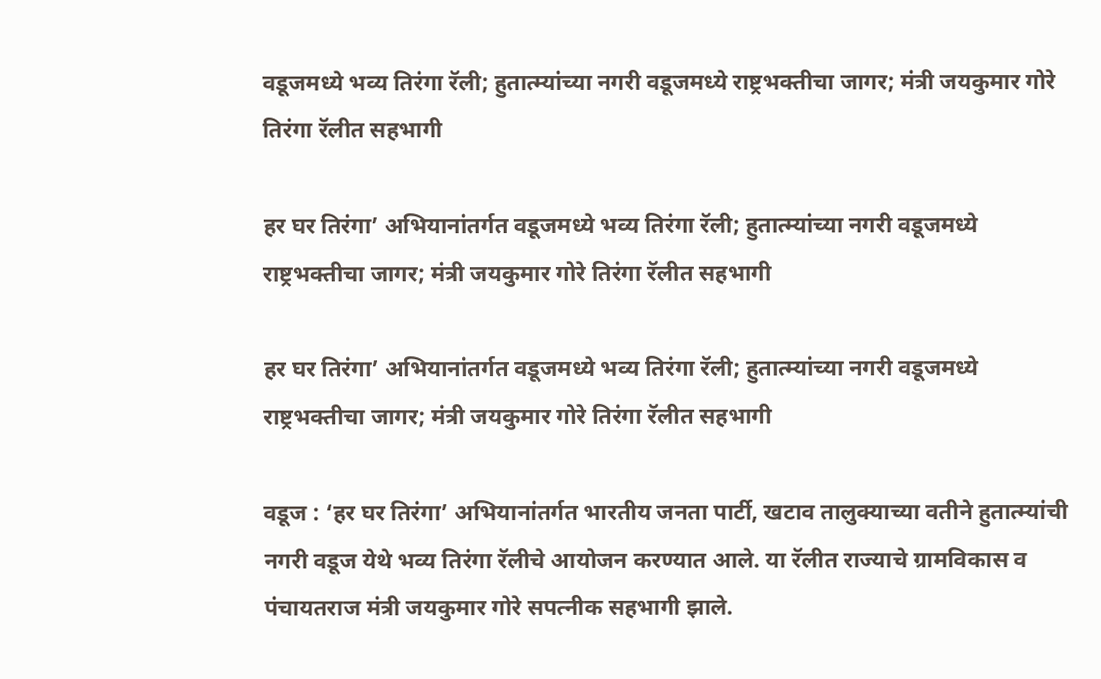वडूजमध्ये भव्य तिरंगा रॅली; हुतात्म्यांच्या नगरी वडूजमध्ये राष्ट्रभक्तीचा जागर; मंत्री जयकुमार गोरे तिरंगा रॅलीत सहभागी

हर घर तिरंगा’ अभियानांतर्गत वडूजमध्ये भव्य तिरंगा रॅली; हुतात्म्यांच्या नगरी वडूजमध्ये राष्ट्रभक्तीचा जागर; मंत्री जयकुमार गोरे तिरंगा रॅलीत सहभागी

हर घर तिरंगा’ अभियानांतर्गत वडूजमध्ये भव्य तिरंगा रॅली; हुतात्म्यांच्या नगरी वडूजमध्ये राष्ट्रभक्तीचा जागर; मंत्री जयकुमार गोरे तिरंगा रॅलीत सहभागी

वडूज : ‘हर घर तिरंगा’ अभियानांतर्गत भारतीय जनता पार्टी, खटाव तालुक्याच्या वतीने हुतात्म्यांची नगरी वडूज येथे भव्य तिरंगा रॅलीचे आयोजन करण्यात आले. या रॅलीत राज्याचे ग्रामविकास व पंचायतराज मंत्री जयकुमार गोरे सपत्नीक सहभागी झाले.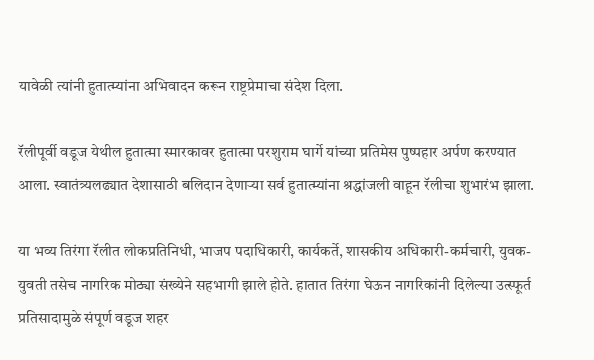यावेळी त्यांनी हुतात्म्यांना अभिवादन करून राष्ट्रप्रेमाचा संदेश दिला.

रॅलीपूर्वी वडूज येथील हुतात्मा स्मारकावर हुतात्मा परशुराम घार्गे यांच्या प्रतिमेस पुष्पहार अर्पण करण्यात आला. स्वातंत्र्यलढ्यात देशासाठी बलिदान देणाऱ्या सर्व हुतात्म्यांना श्रद्धांजली वाहून रॅलीचा शुभारंभ झाला.

या भव्य तिरंगा रॅलीत लोकप्रतिनिधी, भाजप पदाधिकारी, कार्यकर्ते, शासकीय अधिकारी-कर्मचारी, युवक-युवती तसेच नागरिक मोठ्या संख्येने सहभागी झाले होते. हातात तिरंगा घेऊन नागरिकांनी दिलेल्या उत्स्फूर्त प्रतिसादामुळे संपूर्ण वडूज शहर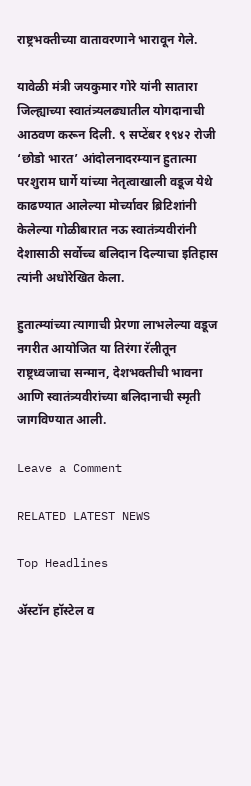राष्ट्रभक्तीच्या वातावरणाने भारावून गेले.

यावेळी मंत्री जयकुमार गोरे यांनी सातारा जिल्ह्याच्या स्वातंत्र्यलढ्यातील योगदानाची आठवण करून दिली. ९ सप्टेंबर १९४२ रोजी ‘छोडो भारत’ आंदोलनादरम्यान हुतात्मा परशुराम घार्गे यांच्या नेतृत्वाखाली वडूज येथे काढण्यात आलेल्या मोर्च्यावर ब्रिटिशांनी केलेल्या गोळीबारात नऊ स्वातंत्र्यवीरांनी देशासाठी सर्वोच्च बलिदान दिल्याचा इतिहास त्यांनी अधोरेखित केला.

हुतात्म्यांच्या त्यागाची प्रेरणा लाभलेल्या वडूज नगरीत आयोजित या तिरंगा रॅलीतून राष्ट्रध्वजाचा सन्मान, देशभक्तीची भावना आणि स्वातंत्र्यवीरांच्या बलिदानाची स्मृती जागविण्यात आली.

Leave a Comment

RELATED LATEST NEWS

Top Headlines

अ‍ॅस्टॉन हॉस्टेल व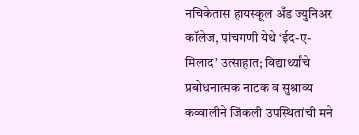नचिकेतास हायस्कूल अँड ज्युनिअर कॉलेज, पांचगणी येथे ‘ईद-ए-मिलाद’ उत्साहात; विद्यार्थ्यांचे प्रबोधनात्मक नाटक व सुश्राव्य कव्वालीने जिंकली उपस्थितांची मने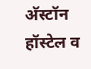अ‍ॅस्टॉन हॉस्टेल व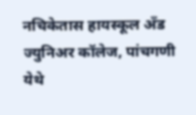नचिकेतास हायस्कूल अँड ज्युनिअर कॉलेज, पांचगणी येथे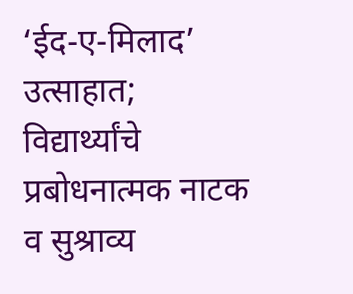‘ईद-ए-मिलाद’ उत्साहात; विद्यार्थ्यांचे प्रबोधनात्मक नाटक व सुश्राव्य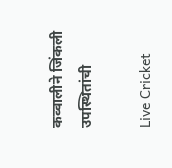कव्वालीने जिंकली उपस्थितांची

Live Cricket